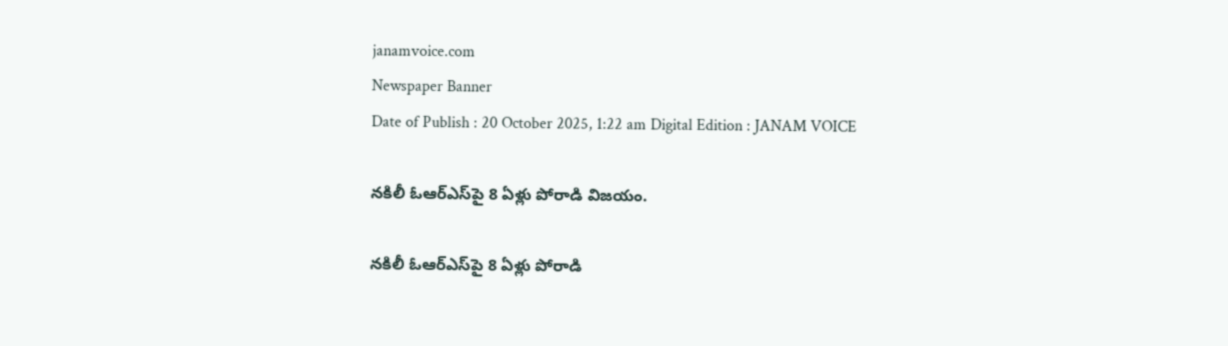janamvoice.com
Newspaper Banner
Date of Publish : 20 October 2025, 1:22 am Digital Edition : JANAM VOICE

నకిలీ ఓఆర్ఎస్‌పై 8 ఏళ్లు పోరాడి విజయం.

నకిలీ ఓఆర్ఎస్‌పై 8 ఏళ్లు పోరాడి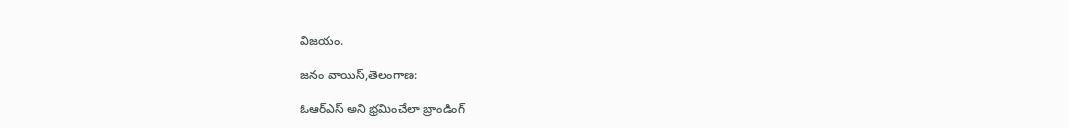విజయం.

జనం వాయిస్,తెలంగాణ:

ఓఆర్ఎస్ అని భ్రమించేలా బ్రాండింగ్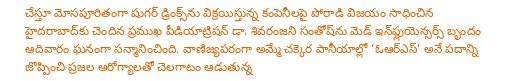చేస్తూ మోసపూరితంగా షుగర్ డ్రింక్స్‌ను విక్రయిస్తున్న కంపెనీలపై పోరాడి విజయం సాధించిన హైదరాబాద్‌కు చెందిన ప్రముఖ పీడియాట్రిషన్‌ డా. శివరంజని సంతోష్‌ను మెడ్ ఇన్‌ఫ్లుయెన్సర్స్ బృందం ఆదివారం ఘనంగా సన్మానించింది. వాణిజ్యపరంగా అమ్మే చక్కెర పానీయాల్లో ‘ఓఆర్ఎస్’ అనే పదాన్ని జొప్పించి ప్రజల ఆరోగ్యాలతో చెలగాటం ఆడుతున్న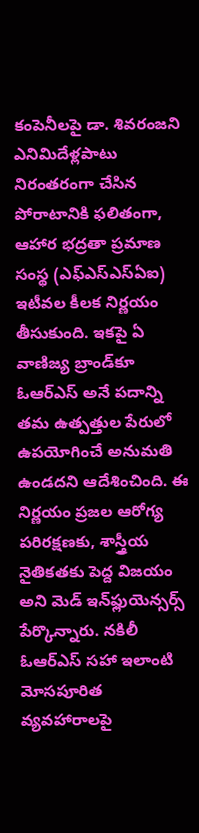కంపెనీలపై డా. శివరంజని ఎనిమిదేళ్లపాటు నిరంతరంగా చేసిన పోరాటానికి ఫలితంగా, ఆహార భద్రతా ప్రమాణ సంస్థ (ఎఫ్ఎస్ఎస్ఏఐ) ఇటీవల కీలక నిర్ణయం తీసుకుంది. ఇకపై ఏ వాణిజ్య బ్రాండ్‌కూ ఓఆర్ఎస్ అనే పదాన్ని తమ ఉత్పత్తుల పేరులో ఉపయోగించే అనుమతి ఉండదని ఆదేశించింది. ఈ నిర్ణయం ప్రజల ఆరోగ్య పరిరక్షణకు, శాస్త్రీయ నైతికతకు పెద్ద విజయం అని మెడ్ ఇన్‌ఫ్లుయెన్సర్స్ పేర్కొన్నారు. నకిలీ ఓఆర్ఎస్ సహా ఇలాంటి మోసపూరిత వ్యవహారాలపై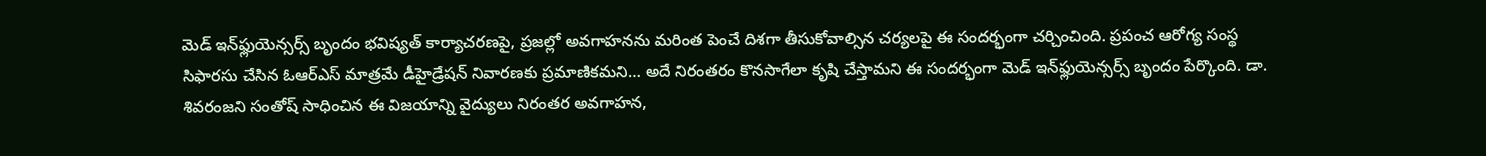మెడ్ ఇన్‌ఫ్లుయెన్సర్స్ బృందం భవిష్యత్‌ కార్యాచరణపై, ప్రజల్లో అవగాహనను మరింత పెంచే దిశగా తీసుకోవాల్సిన చర్యలపై ఈ సందర్భంగా చర్చించింది. ప్రపంచ ఆరోగ్య సంస్థ సిఫారసు చేసిన ఓఆర్ఎస్ మాత్రమే డీహైడ్రేషన్‌ నివారణకు ప్రమాణికమని… అదే నిరంతరం కొనసాగేలా కృషి చేస్తామని ఈ సందర్భంగా మెడ్ ఇన్‌ఫ్లుయెన్సర్స్ బృందం పేర్కొంది. డా. శివరంజని సంతోష్ సాధించిన ఈ విజయాన్ని వైద్యులు నిరంతర అవగాహన,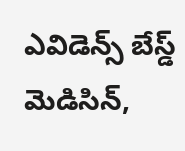ఎవిడెన్స్ బేస్డ్ మెడిసిన్,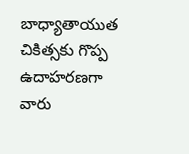బాధ్యాతాయుత చికిత్సకు గొప్ప ఉదాహరణగా వారు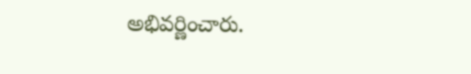అభివర్ణించారు.